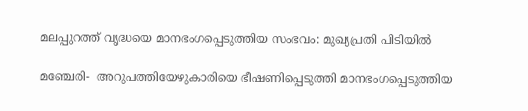മലപ്പുറത്ത് വൃദ്ധയെ മാനഭംഗപ്പെടുത്തിയ സംഭവം: മുഖ്യപ്രതി പിടിയില്‍

മഞ്ചേരി-  അറുപത്തിയേഴുകാരിയെ ഭീഷണിപ്പെടുത്തി മാനഭംഗപ്പെടുത്തിയ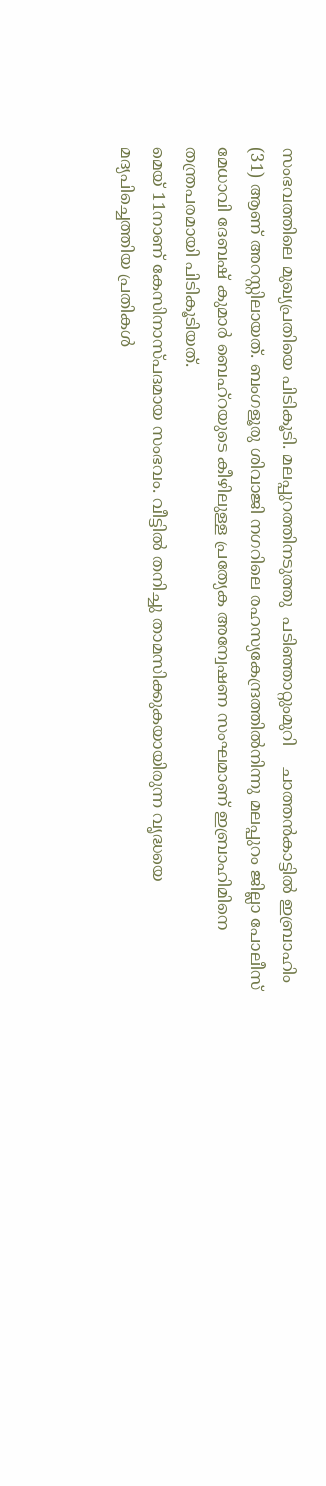സംഭവത്തിലെ മുഖ്യപ്രതിയെ പിടികൂടി. മലപ്പുറത്തിനടുത്തു  പടിഞ്ഞാറ്റുംമുറി    ചാത്തന്‍കാട്ടില്‍ ഇബ്രാഹിം (31) ആണ് അറസ്റ്റിലായത്. ബംഗളൂരു ശിവാജി നഗറിലെ രഹസ്യകേന്ദ്രത്തില്‍നിന്നു മലപ്പുറം ജില്ലാ പോലീസ് മേധാവി ദേബഷ് കുമാര്‍ ബെഹ്‌റയുടെ കീഴിലുള്ള പ്രത്യേക അന്വേഷണ സംഘമാണ് ഇബ്രാഹിമിനെ തന്ത്രപരമായി പിടികൂടിയത്.
മെയ് 11നാണ് കേസിനാസ്പദമായ സംഭവം. വീട്ടില്‍ തനിച്ചു താമസിക്കുകയായിരുന്ന വൃദ്ധയെ മദ്യപിച്ചെത്തിയ പ്രതികള്‍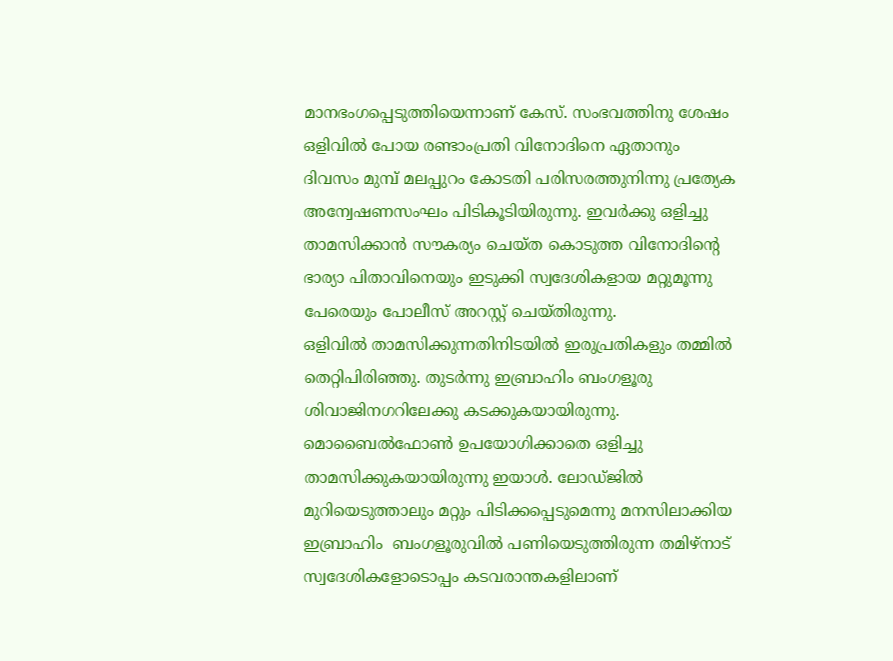മാനഭംഗപ്പെടുത്തിയെന്നാണ് കേസ്. സംഭവത്തിനു ശേഷം ഒളിവില്‍ പോയ രണ്ടാംപ്രതി വിനോദിനെ ഏതാനും ദിവസം മുമ്പ് മലപ്പുറം കോടതി പരിസരത്തുനിന്നു പ്രത്യേക അന്വേഷണസംഘം പിടികൂടിയിരുന്നു. ഇവര്‍ക്കു ഒളിച്ചു താമസിക്കാന്‍ സൗകര്യം ചെയ്ത കൊടുത്ത വിനോദിന്റെ ഭാര്യാ പിതാവിനെയും ഇടുക്കി സ്വദേശികളായ മറ്റുമൂന്നു പേരെയും പോലീസ് അറസ്റ്റ് ചെയ്തിരുന്നു.
ഒളിവില്‍ താമസിക്കുന്നതിനിടയില്‍ ഇരുപ്രതികളും തമ്മില്‍ തെറ്റിപിരിഞ്ഞു. തുടര്‍ന്നു ഇബ്രാഹിം ബംഗളൂരു  ശിവാജിനഗറിലേക്കു കടക്കുകയായിരുന്നു. മൊബൈല്‍ഫോണ്‍ ഉപയോഗിക്കാതെ ഒളിച്ചു താമസിക്കുകയായിരുന്നു ഇയാള്‍. ലോഡ്ജില്‍ മുറിയെടുത്താലും മറ്റും പിടിക്കപ്പെടുമെന്നു മനസിലാക്കിയ ഇബ്രാഹിം  ബംഗളൂരുവില്‍ പണിയെടുത്തിരുന്ന തമിഴ്‌നാട് സ്വദേശികളോടൊപ്പം കടവരാന്തകളിലാണ്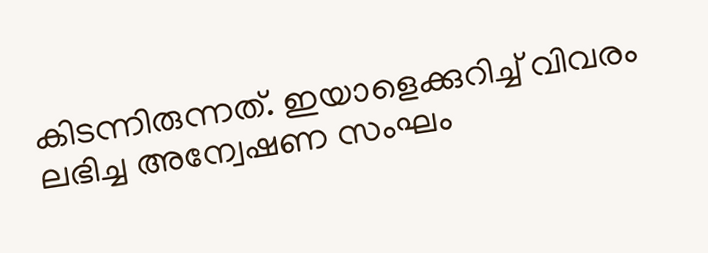കിടന്നിരുന്നത്. ഇയാളെക്കുറിച്ച് വിവരം ലഭിച്ച അന്വേഷണ സംഘം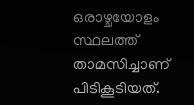ഒരാഴ്ചയോളം സ്ഥലത്ത്  താമസിച്ചാണ് പിടികൂടിയത്.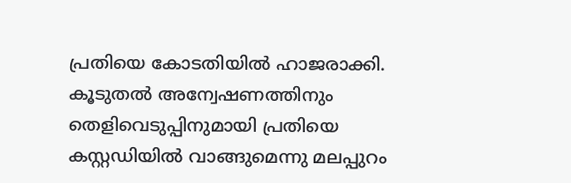പ്രതിയെ കോടതിയില്‍ ഹാജരാക്കി. കൂടുതല്‍ അന്വേഷണത്തിനും തെളിവെടുപ്പിനുമായി പ്രതിയെ കസ്റ്റഡിയില്‍ വാങ്ങുമെന്നു മലപ്പുറം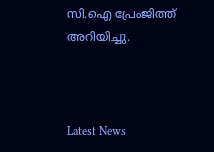സി.ഐ പ്രേംജിത്ത് അറിയിച്ചു.



Latest News